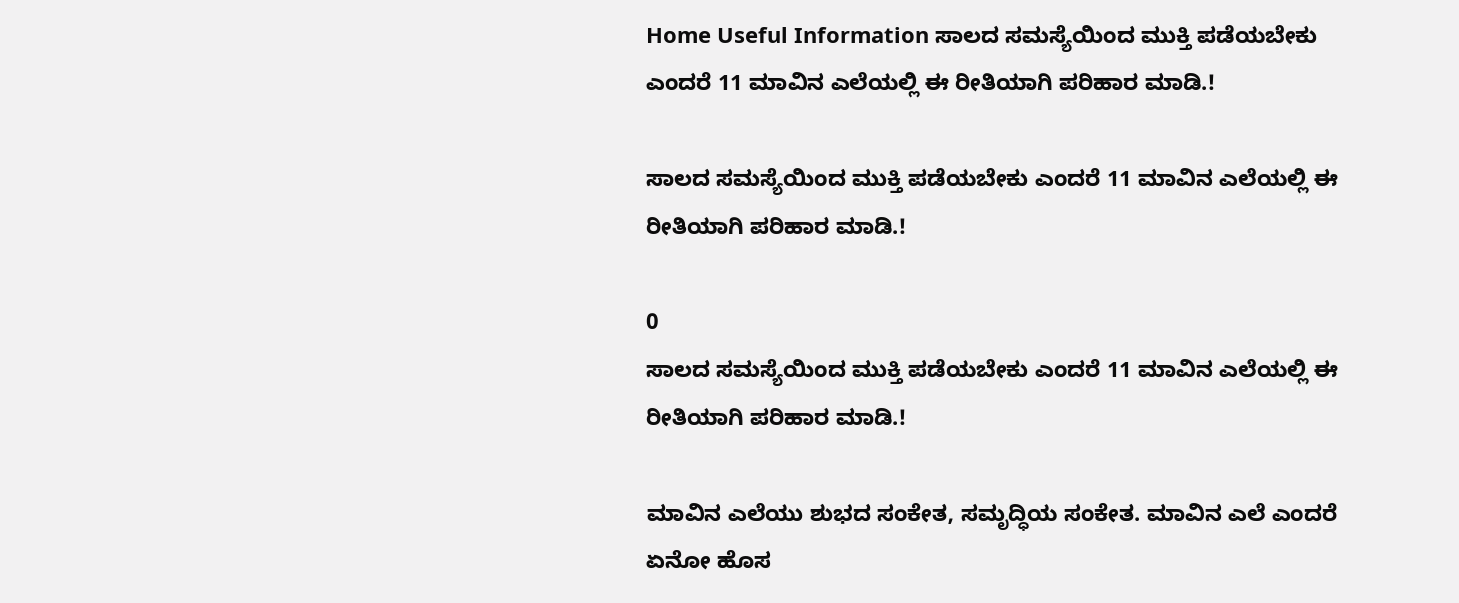Home Useful Information ಸಾಲದ ಸಮಸ್ಯೆಯಿಂದ ಮುಕ್ತಿ ಪಡೆಯಬೇಕು ಎಂದರೆ 11 ಮಾವಿನ ಎಲೆಯಲ್ಲಿ ಈ ರೀತಿಯಾಗಿ ಪರಿಹಾರ ಮಾಡಿ.!

ಸಾಲದ ಸಮಸ್ಯೆಯಿಂದ ಮುಕ್ತಿ ಪಡೆಯಬೇಕು ಎಂದರೆ 11 ಮಾವಿನ ಎಲೆಯಲ್ಲಿ ಈ ರೀತಿಯಾಗಿ ಪರಿಹಾರ ಮಾಡಿ.!

0
ಸಾಲದ ಸಮಸ್ಯೆಯಿಂದ ಮುಕ್ತಿ ಪಡೆಯಬೇಕು ಎಂದರೆ 11 ಮಾವಿನ ಎಲೆಯಲ್ಲಿ ಈ ರೀತಿಯಾಗಿ ಪರಿಹಾರ ಮಾಡಿ.!

ಮಾವಿನ ಎಲೆಯು ಶುಭದ ಸಂಕೇತ, ಸಮೃದ್ಧಿಯ ಸಂಕೇತ. ಮಾವಿನ ಎಲೆ ಎಂದರೆ ಏನೋ ಹೊಸ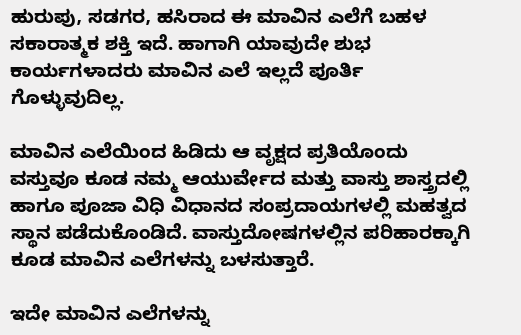ಹುರುಪು, ಸಡಗರ, ಹಸಿರಾದ ಈ ಮಾವಿನ ಎಲೆಗೆ ಬಹಳ ಸಕಾರಾತ್ಮಕ ಶಕ್ತಿ ಇದೆ. ಹಾಗಾಗಿ ಯಾವುದೇ ಶುಭ ಕಾರ್ಯಗಳಾದರು ಮಾವಿನ ಎಲೆ ಇಲ್ಲದೆ ಪೂರ್ತಿ ಗೊಳ್ಳುವುದಿಲ್ಲ.

ಮಾವಿನ ಎಲೆಯಿಂದ ಹಿಡಿದು ಆ ವೃಕ್ಷದ ಪ್ರತಿಯೊಂದು ವಸ್ತುವೂ ಕೂಡ ನಮ್ಮ ಆಯುರ್ವೇದ ಮತ್ತು ವಾಸ್ತು ಶಾಸ್ತ್ರದಲ್ಲಿ ಹಾಗೂ ಪೂಜಾ ವಿಧಿ ವಿಧಾನದ ಸಂಪ್ರದಾಯಗಳಲ್ಲಿ ಮಹತ್ವದ ಸ್ಥಾನ ಪಡೆದುಕೊಂಡಿದೆ. ವಾಸ್ತುದೋಷಗಳಲ್ಲಿನ ಪರಿಹಾರಕ್ಕಾಗಿ ಕೂಡ ಮಾವಿನ ಎಲೆಗಳನ್ನು ಬಳಸುತ್ತಾರೆ.

ಇದೇ ಮಾವಿನ ಎಲೆಗಳನ್ನು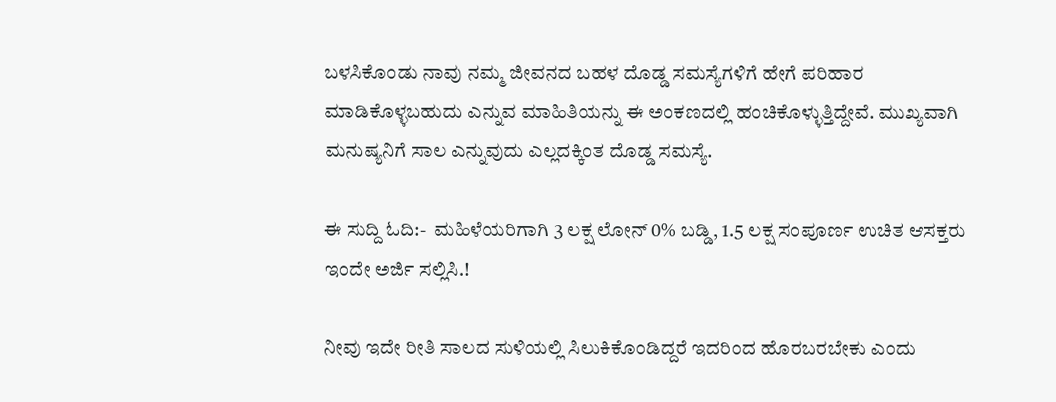ಬಳಸಿಕೊಂಡು ನಾವು ನಮ್ಮ ಜೀವನದ ಬಹಳ ದೊಡ್ಡ ಸಮಸ್ಯೆಗಳಿಗೆ ಹೇಗೆ ಪರಿಹಾರ ಮಾಡಿಕೊಳ್ಳಬಹುದು ಎನ್ನುವ ಮಾಹಿತಿಯನ್ನು ಈ ಅಂಕಣದಲ್ಲಿ ಹಂಚಿಕೊಳ್ಳುತ್ತಿದ್ದೇವೆ. ಮುಖ್ಯವಾಗಿ ಮನುಷ್ಯನಿಗೆ ಸಾಲ ಎನ್ನುವುದು ಎಲ್ಲದಕ್ಕಿಂತ ದೊಡ್ಡ ಸಮಸ್ಯೆ.

ಈ ಸುದ್ದಿ ಓದಿ:-  ಮಹಿಳೆಯರಿಗಾಗಿ 3 ಲಕ್ಷ ಲೋನ್ 0% ಬಡ್ಡಿ, 1.5 ಲಕ್ಷ ಸಂಪೂರ್ಣ ಉಚಿತ ಆಸಕ್ತರು ಇಂದೇ ಅರ್ಜಿ ಸಲ್ಲಿಸಿ.!

ನೀವು ಇದೇ ರೀತಿ ಸಾಲದ ಸುಳಿಯಲ್ಲಿ ಸಿಲುಕಿಕೊಂಡಿದ್ದರೆ ಇದರಿಂದ ಹೊರಬರಬೇಕು ಎಂದು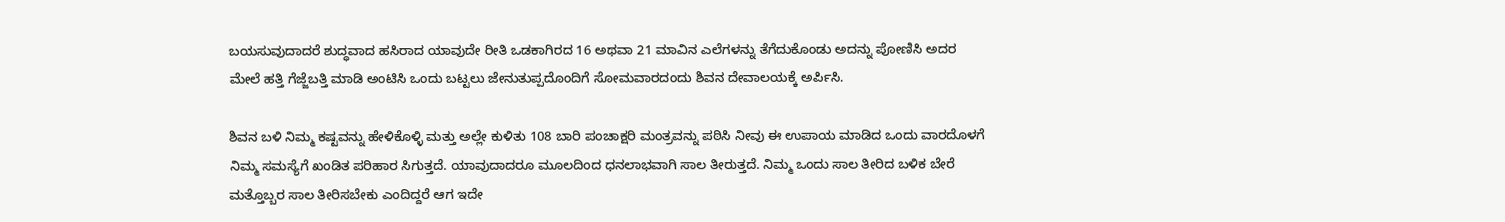ಬಯಸುವುದಾದರೆ ಶುದ್ಧವಾದ ಹಸಿರಾದ ಯಾವುದೇ ರೀತಿ ಒಡಕಾಗಿರದ 16 ಅಥವಾ 21 ಮಾವಿನ ಎಲೆಗಳನ್ನು ತೆಗೆದುಕೊಂಡು ಅದನ್ನು ಪೋಣಿಸಿ ಅದರ ಮೇಲೆ ಹತ್ತಿ ಗೆಜ್ಜೆಬತ್ತಿ ಮಾಡಿ ಅಂಟಿಸಿ ಒಂದು ಬಟ್ಟಲು ಜೇನುತುಪ್ಪದೊಂದಿಗೆ ಸೋಮವಾರದಂದು ಶಿವನ ದೇವಾಲಯಕ್ಕೆ ಅರ್ಪಿಸಿ.

ಶಿವನ ಬಳಿ ನಿಮ್ಮ ಕಷ್ಟವನ್ನು ಹೇಳಿಕೊಳ್ಳಿ ಮತ್ತು ಅಲ್ಲೇ ಕುಳಿತು 108 ಬಾರಿ ಪಂಚಾಕ್ಷರಿ ಮಂತ್ರವನ್ನು ಪಠಿಸಿ ನೀವು ಈ ಉಪಾಯ ಮಾಡಿದ ಒಂದು ವಾರದೊಳಗೆ ನಿಮ್ಮ ಸಮಸ್ಯೆಗೆ ಖಂಡಿತ ಪರಿಹಾರ ಸಿಗುತ್ತದೆ. ಯಾವುದಾದರೂ ಮೂಲದಿಂದ ಧನಲಾಭವಾಗಿ ಸಾಲ ತೀರುತ್ತದೆ. ನಿಮ್ಮ ಒಂದು ಸಾಲ ತೀರಿದ ಬಳಿಕ ಬೇರೆ ಮತ್ತೊಬ್ಬರ ಸಾಲ ತೀರಿಸಬೇಕು ಎಂದಿದ್ದರೆ ಆಗ ಇದೇ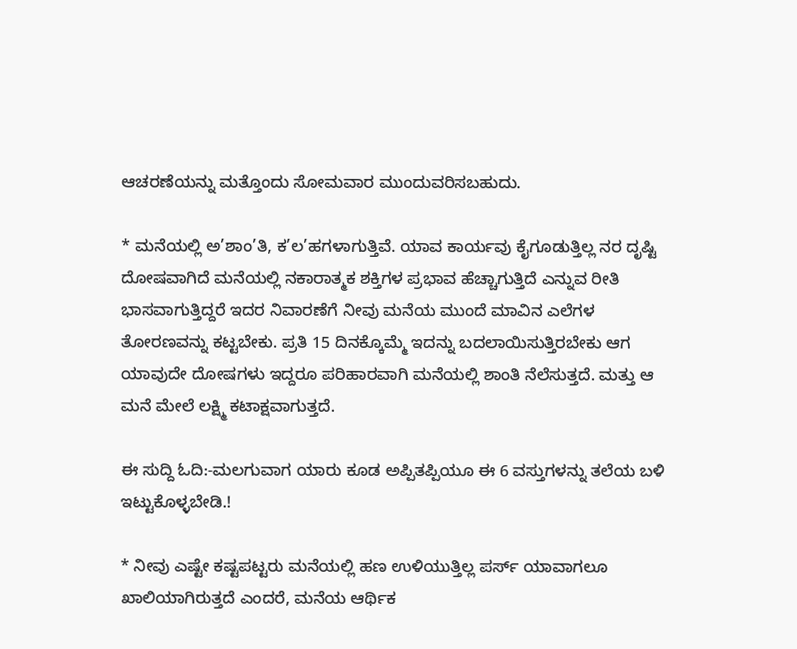ಆಚರಣೆಯನ್ನು ಮತ್ತೊಂದು ಸೋಮವಾರ ಮುಂದುವರಿಸಬಹುದು.

* ಮನೆಯಲ್ಲಿ ಅ’ಶಾಂ’ತಿ, ಕ’ಲ’ಹಗಳಾಗುತ್ತಿವೆ. ಯಾವ ಕಾರ್ಯವು ಕೈಗೂಡುತ್ತಿಲ್ಲ ನರ ದೃಷ್ಟಿ ದೋಷವಾಗಿದೆ ಮನೆಯಲ್ಲಿ ನಕಾರಾತ್ಮಕ ಶಕ್ತಿಗಳ ಪ್ರಭಾವ ಹೆಚ್ಚಾಗುತ್ತಿದೆ ಎನ್ನುವ ರೀತಿ ಭಾಸವಾಗುತ್ತಿದ್ದರೆ ಇದರ ನಿವಾರಣೆಗೆ ನೀವು ಮನೆಯ ಮುಂದೆ ಮಾವಿನ ಎಲೆಗಳ ತೋರಣವನ್ನು ಕಟ್ಟಬೇಕು. ಪ್ರತಿ 15 ದಿನಕ್ಕೊಮ್ಮೆ ಇದನ್ನು ಬದಲಾಯಿಸುತ್ತಿರಬೇಕು ಆಗ ಯಾವುದೇ ದೋಷಗಳು ಇದ್ದರೂ ಪರಿಹಾರವಾಗಿ ಮನೆಯಲ್ಲಿ ಶಾಂತಿ ನೆಲೆಸುತ್ತದೆ. ಮತ್ತು ಆ ಮನೆ ಮೇಲೆ ಲಕ್ಷ್ಮಿ ಕಟಾಕ್ಷವಾಗುತ್ತದೆ.

ಈ ಸುದ್ದಿ ಓದಿ:-ಮಲಗುವಾಗ ಯಾರು ಕೂಡ ಅಪ್ಪಿತಪ್ಪಿಯೂ ಈ 6 ವಸ್ತುಗಳನ್ನು ತಲೆಯ ಬಳಿ ಇಟ್ಟುಕೊಳ್ಳಬೇಡಿ.!

* ನೀವು ಎಷ್ಟೇ ಕಷ್ಟಪಟ್ಟರು ಮನೆಯಲ್ಲಿ ಹಣ ಉಳಿಯುತ್ತಿಲ್ಲ ಪರ್ಸ್ ಯಾವಾಗಲೂ ಖಾಲಿಯಾಗಿರುತ್ತದೆ ಎಂದರೆ, ಮನೆಯ ಆರ್ಥಿಕ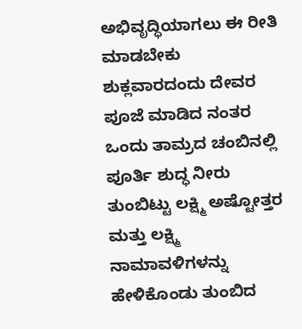ಅಭಿವೃದ್ಧಿಯಾಗಲು ಈ ರೀತಿ ಮಾಡಬೇಕು ಶುಕ್ಲವಾರದಂದು ದೇವರ ಪೂಜೆ ಮಾಡಿದ ನಂತರ ಒಂದು ತಾಮ್ರದ ಚಂಬಿನಲ್ಲಿ ಪೂರ್ತಿ ಶುದ್ಧ ನೀರು ತುಂಬಿಟ್ಟು ಲಕ್ಷ್ಮಿ ಅಷ್ಟೋತ್ತರ ಮತ್ತು ಲಕ್ಷ್ಮಿ ನಾಮಾವಳಿಗಳನ್ನು ಹೇಳಿಕೊಂಡು ತುಂಬಿದ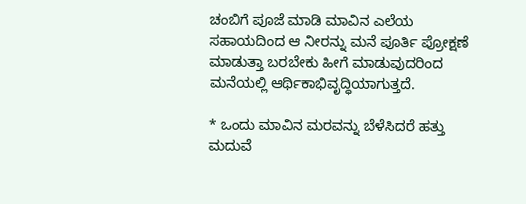ಚಂಬಿಗೆ ಪೂಜೆ ಮಾಡಿ ಮಾವಿನ ಎಲೆಯ ಸಹಾಯದಿಂದ ಆ ನೀರನ್ನು ಮನೆ ಪೂರ್ತಿ ಪ್ರೋಕ್ಷಣೆ ಮಾಡುತ್ತಾ ಬರಬೇಕು ಹೀಗೆ ಮಾಡುವುದರಿಂದ ಮನೆಯಲ್ಲಿ ಆರ್ಥಿಕಾಭಿವೃದ್ಧಿಯಾಗುತ್ತದೆ.

* ಒಂದು ಮಾವಿನ ಮರವನ್ನು ಬೆಳೆಸಿದರೆ ಹತ್ತು ಮದುವೆ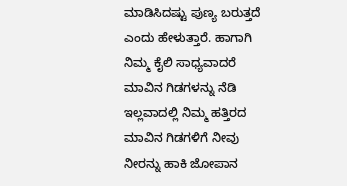ಮಾಡಿಸಿದಷ್ಟು ಪುಣ್ಯ ಬರುತ್ತದೆ ಎಂದು ಹೇಳುತ್ತಾರೆ. ಹಾಗಾಗಿ ನಿಮ್ಮ ಕೈಲಿ ಸಾಧ್ಯವಾದರೆ ಮಾವಿನ ಗಿಡಗಳನ್ನು ನೆಡಿ ಇಲ್ಲವಾದಲ್ಲಿ ನಿಮ್ಮ ಹತ್ತಿರದ ಮಾವಿನ ಗಿಡಗಳಿಗೆ ನೀವು ನೀರನ್ನು ಹಾಕಿ ಜೋಪಾನ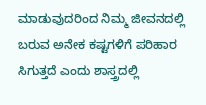ಮಾಡುವುದರಿಂದ ನಿಮ್ಮ ಜೀವನದಲ್ಲಿ ಬರುವ ಅನೇಕ ಕಷ್ಟಗಳಿಗೆ ಪರಿಹಾರ ಸಿಗುತ್ತದೆ ಎಂದು ಶಾಸ್ತ್ರದಲ್ಲಿ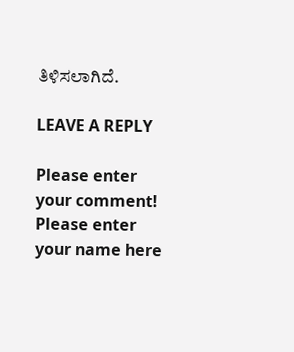ತಿಳಿಸಲಾಗಿದೆ.

LEAVE A REPLY

Please enter your comment!
Please enter your name here